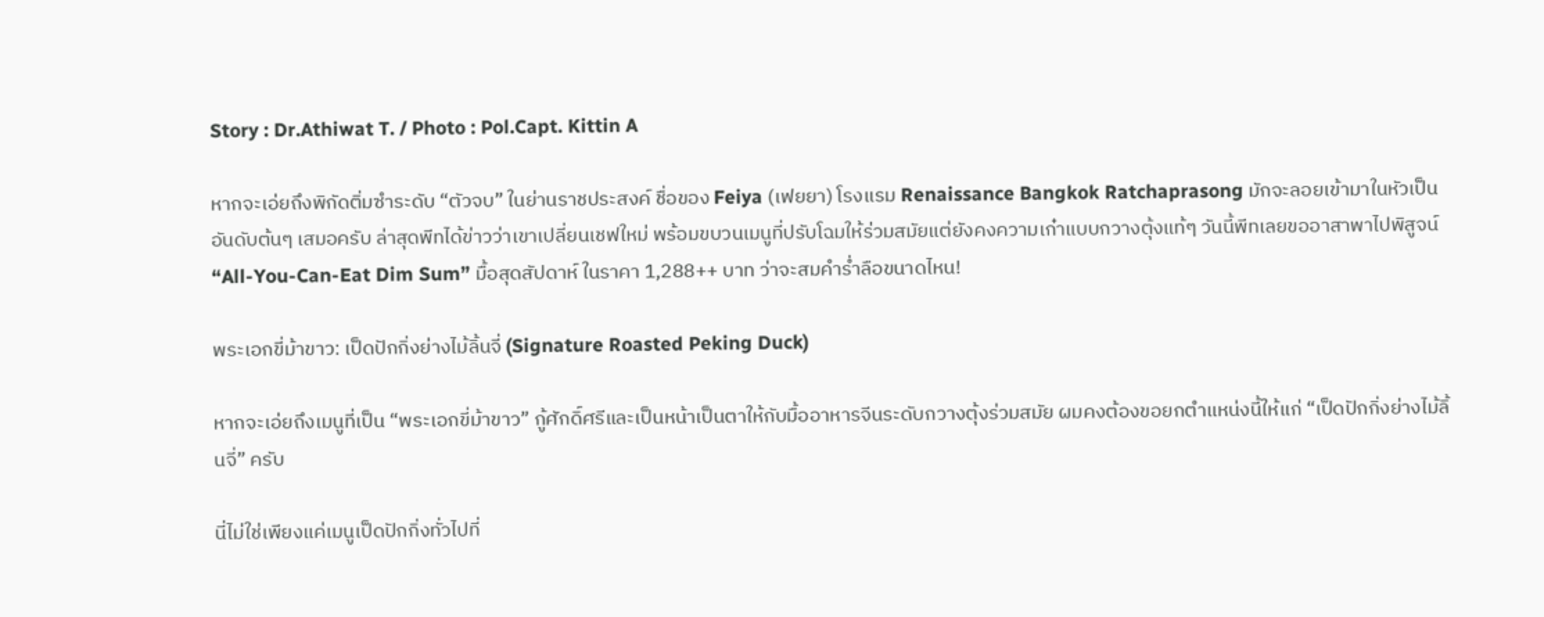Story : Dr.Athiwat T. / Photo : Pol.Capt. Kittin A

หากจะเอ่ยถึงพิกัดติ่มซำระดับ “ตัวจบ” ในย่านราชประสงค์ ชื่อของ Feiya (เฟยยา) โรงแรม Renaissance Bangkok Ratchaprasong มักจะลอยเข้ามาในหัวเป็นอันดับต้นๆ เสมอครับ ล่าสุดพีทได้ข่าวว่าเขาเปลี่ยนเชฟใหม่ พร้อมขบวนเมนูที่ปรับโฉมให้ร่วมสมัยแต่ยังคงความเก๋าแบบกวางตุ้งแท้ๆ วันนี้พีทเลยขออาสาพาไปพิสูจน์ “All-You-Can-Eat Dim Sum” มื้อสุดสัปดาห์ ในราคา 1,288++ บาท ว่าจะสมคำร่ำลือขนาดไหน!

พระเอกขี่ม้าขาว: เป็ดปักกิ่งย่างไม้ลิ้นจี่ (Signature Roasted Peking Duck)

หากจะเอ่ยถึงเมนูที่เป็น “พระเอกขี่ม้าขาว” กู้ศักดิ์ศรีและเป็นหน้าเป็นตาให้กับมื้ออาหารจีนระดับกวางตุ้งร่วมสมัย ผมคงต้องขอยกตำแหน่งนี้ให้แก่ “เป็ดปักกิ่งย่างไม้ลิ้นจี่” ครับ

นี่ไม่ใช่เพียงแค่เมนูเป็ดปักกิ่งทั่วไปที่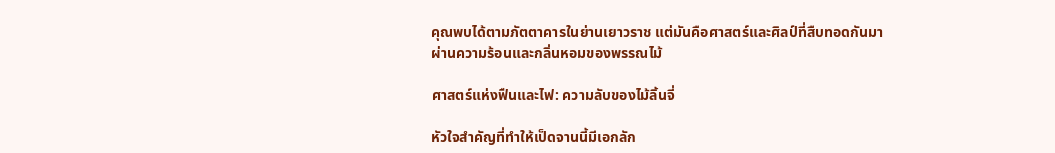คุณพบได้ตามภัตตาคารในย่านเยาวราช แต่มันคือศาสตร์และศิลป์ที่สืบทอดกันมาผ่านความร้อนและกลิ่นหอมของพรรณไม้

ศาสตร์แห่งฟืนและไฟ: ความลับของไม้ลิ้นจี่

หัวใจสำคัญที่ทำให้เป็ดจานนี้มีเอกลัก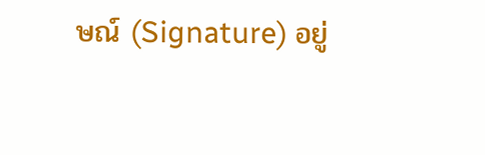ษณ์ (Signature) อยู่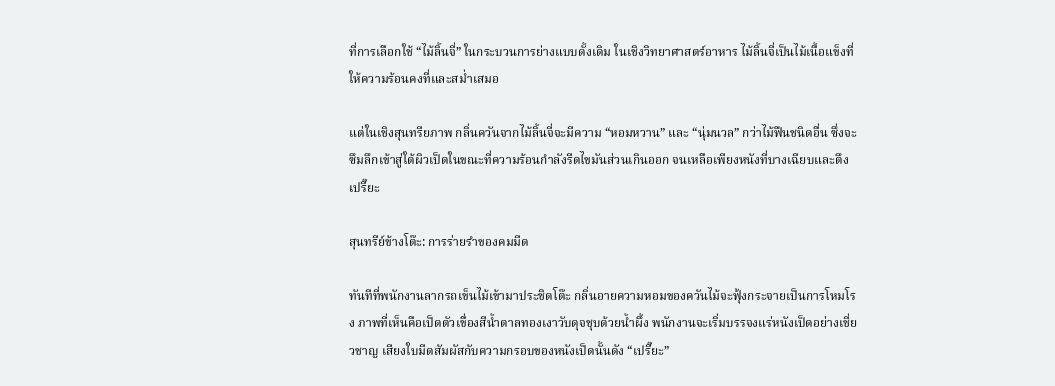ที่การเลือกใช้ “ไม้ลิ้นจี่” ในกระบวนการย่างแบบดั้งเดิม ในเชิงวิทยาศาสตร์อาหาร ไม้ลิ้นจี่เป็นไม้เนื้อแข็งที่ให้ความร้อนคงที่และสม่ำเสมอ

แต่ในเชิงสุนทรียภาพ กลิ่นควันจากไม้ลิ้นจี่จะมีความ “หอมหวาน” และ “นุ่มนวล” กว่าไม้ฟืนชนิดอื่น ซึ่งจะซึมลึกเข้าสู่ใต้ผิวเป็ดในขณะที่ความร้อนกำลังรีดไขมันส่วนเกินออก จนเหลือเพียงหนังที่บางเฉียบและตึงเปรี๊ยะ

สุนทรีย์ข้างโต๊ะ: การร่ายรำของคมมีด

ทันทีที่พนักงานลากรถเข็นไม้เข้ามาประชิดโต๊ะ กลิ่นอายความหอมของควันไม้จะฟุ้งกระจายเป็นการโหมโรง ภาพที่เห็นคือเป็ดตัวเขื่องสีน้ำตาลทองเงาวับดุจชุบด้วยน้ำผึ้ง พนักงานจะเริ่มบรรจงแร่หนังเป็ดอย่างเชี่ยวชาญ เสียงใบมีดสัมผัสกับความกรอบของหนังเป็ดนั้นดัง “เปรี๊ยะ”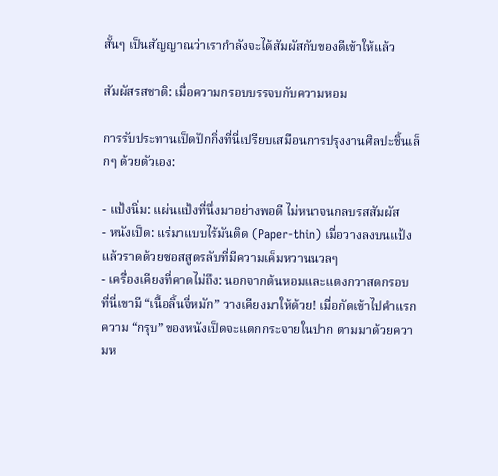สั้นๆ เป็นสัญญาณว่าเรากำลังจะได้สัมผัสกับของดีเข้าให้แล้ว

สัมผัสรสชาติ: เมื่อความกรอบบรรจบกับความหอม

การรับประทานเป็ดปักกิ่งที่นี่เปรียบเสมือนการปรุงงานศิลปะชิ้นเล็กๆ ด้วยตัวเอง:

- แป้งนิ่ม: แผ่นแป้งที่นึ่งมาอย่างพอดี ไม่หนาจนกลบรสสัมผัส
- หนังเป็ด: แร่มาแบบไร้มันติด (Paper-thin) เมื่อวางลงบนแป้งแล้วราดด้วยซอสสูตรลับที่มีความเค็มหวานนวลๆ
- เครื่องเคียงที่คาดไม่ถึง: นอกจากต้นหอมและแตงกวาสดกรอบ ที่นี่เขามี “เนื้อลิ้นจี่หมัก” วางเคียงมาให้ด้วย! เมื่อกัดเข้าไปคำแรก ความ “กรุบ” ของหนังเป็ดจะแตกกระจายในปาก ตามมาด้วยความห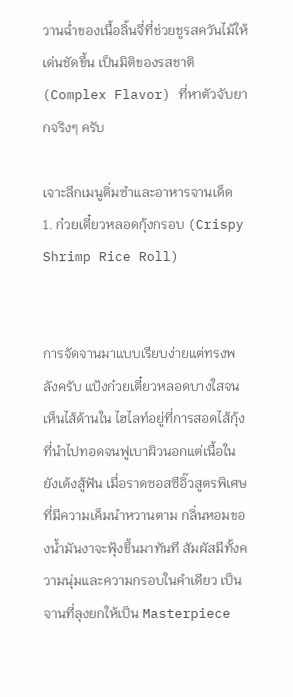วานฉ่ำของเนื้อลิ้นจี่ที่ช่วยชูรสควันไม้ให้เด่นชัดขึ้น เป็นมิติของรสชาติ (Complex Flavor) ที่หาตัวจับยากจริงๆ ครับ

เจาะลึกเมนูติ่มซำและอาหารจานเด็ด
1. ก๋วยเตี๋ยวหลอดกุ้งกรอบ (Crispy Shrimp Rice Roll)


การจัดจานมาแบบเรียบง่ายแต่ทรงพลังครับ แป้งก๋วยเตี๋ยวหลอดบางใสจนเห็นไส้ด้านใน ไฮไลท์อยู่ที่การสอดไส้กุ้งที่นำไปทอดจนฟูเบาผิวนอกแต่เนื้อในยังเด้งสู้ฟัน เมื่อราดซอสซีอิ๊วสูตรพิเศษที่มีความเค็มนำหวานตาม กลิ่นหอมของน้ำมันงาจะฟุ้งขึ้นมาทันที สัมผัสมีทั้งความนุ่มและความกรอบในคำเดียว เป็นจานที่ลุงยกให้เป็น Masterpiece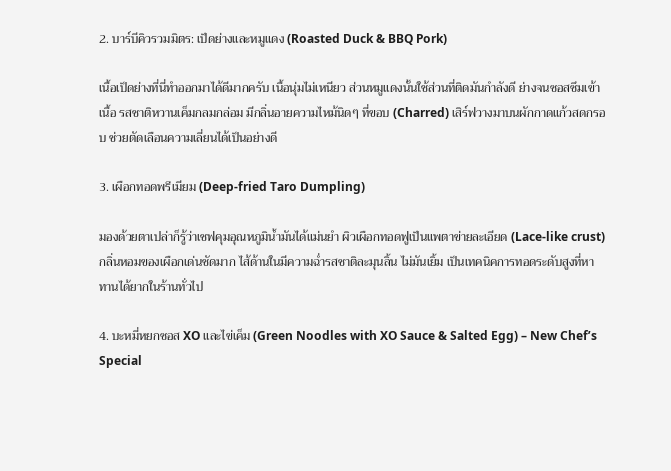2. บาร์บีคิวรวมมิตร: เป็ดย่างและหมูแดง (Roasted Duck & BBQ Pork)

เนื้อเป็ดย่างที่นี่ทำออกมาได้ดีมากครับ เนื้อนุ่มไม่เหนียว ส่วนหมูแดงนั้นใช้ส่วนที่ติดมันกำลังดี ย่างจนซอสซึมเข้าเนื้อ รสชาติหวานเค็มกลมกล่อม มีกลิ่นอายความไหม้นิดๆ ที่ขอบ (Charred) เสิร์ฟวางมาบนผักกาดแก้วสดกรอบ ช่วยตัดเลือนความเลี่ยนได้เป็นอย่างดี

3. เผือกทอดพรีเมียม (Deep-fried Taro Dumpling)

มองด้วยตาเปล่าก็รู้ว่าเชฟคุมอุณหภูมิน้ำมันได้แม่นยำ ผิวเผือกทอดฟูเป็นแพตาข่ายละเอียด (Lace-like crust) กลิ่นหอมของเผือกเด่นชัดมาก ไส้ด้านในมีความฉ่ำรสชาติละมุนลิ้น ไม่มันเยิ้ม เป็นเทคนิคการทอดระดับสูงที่หาทานได้ยากในร้านทั่วไป

4. บะหมี่หยกซอส XO และไข่เค็ม (Green Noodles with XO Sauce & Salted Egg) – New Chef’s Special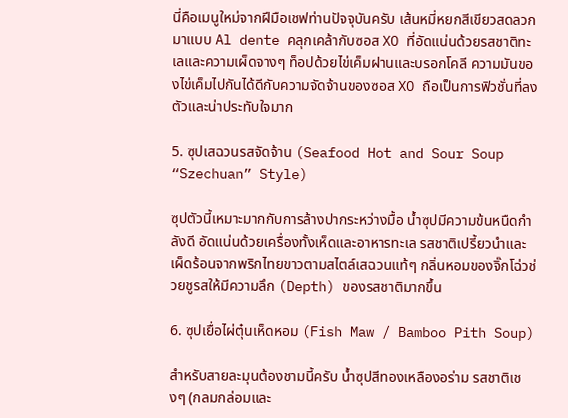นี่คือเมนูใหม่จากฝีมือเชฟท่านปัจจุบันครับ เส้นหมี่หยกสีเขียวสดลวกมาแบบ Al dente คลุกเคล้ากับซอส XO ที่อัดแน่นด้วยรสชาติทะเลและความเผ็ดจางๆ ท็อปด้วยไข่เค็มฝานและบรอกโคลี ความมันของไข่เค็มไปกันได้ดีกับความจัดจ้านของซอส XO ถือเป็นการฟิวชั่นที่ลงตัวและน่าประทับใจมาก

5. ซุปเสฉวนรสจัดจ้าน (Seafood Hot and Sour Soup “Szechuan” Style)

ซุปตัวนี้เหมาะมากกับการล้างปากระหว่างมื้อ น้ำซุปมีความข้นหนืดกำลังดี อัดแน่นด้วยเครื่องทั้งเห็ดและอาหารทะเล รสชาติเปรี้ยวนำและเผ็ดร้อนจากพริกไทยขาวตามสไตล์เสฉวนแท้ๆ กลิ่นหอมของจิ๊กโฉ่วช่วยชูรสให้มีความลึก (Depth) ของรสชาติมากขึ้น

6. ซุปเยื่อไผ่ตุ๋นเห็ดหอม (Fish Maw / Bamboo Pith Soup)

สำหรับสายละมุนต้องชามนี้ครับ น้ำซุปสีทองเหลืองอร่าม รสชาติเชงๆ (กลมกล่อมและ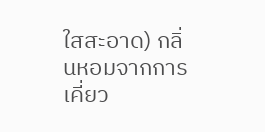ใสสะอาด) กลิ่นหอมจากการเคี่ยว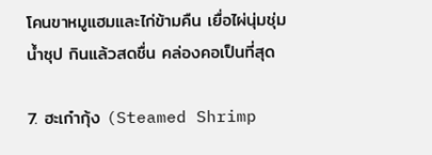โคนขาหมูแฮมและไก่ข้ามคืน เยื่อไผ่นุ่มชุ่มน้ำซุป กินแล้วสดชื่น คล่องคอเป็นที่สุด

7. ฮะเก๋ากุ้ง (Steamed Shrimp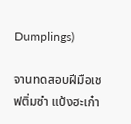Dumplings)

จานทดสอบฝีมือเชฟติ่มซำ แป้งฮะเก๋า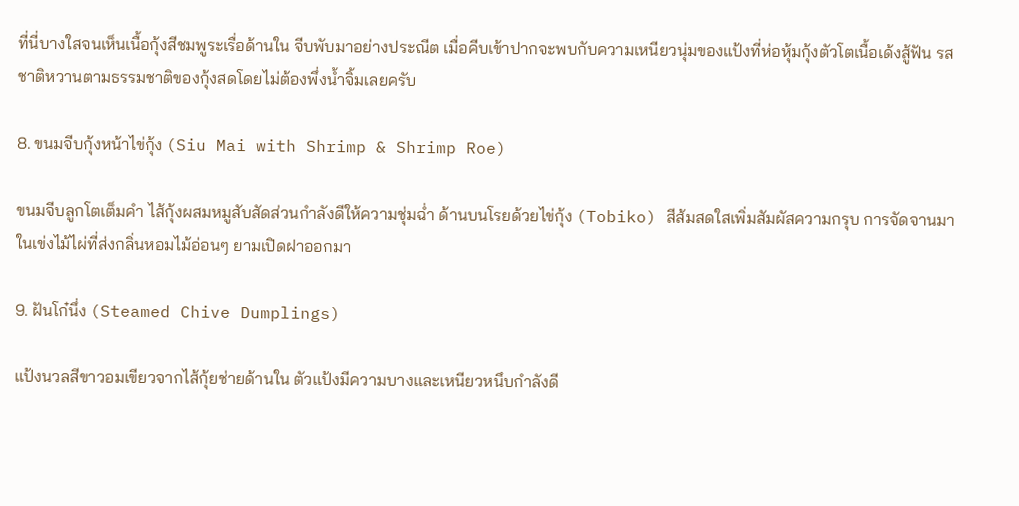ที่นี่บางใสจนเห็นเนื้อกุ้งสีชมพูระเรื่อด้านใน จีบพับมาอย่างประณีต เมื่อคีบเข้าปากจะพบกับความเหนียวนุ่มของแป้งที่ห่อหุ้มกุ้งตัวโตเนื้อเด้งสู้ฟัน รสชาติหวานตามธรรมชาติของกุ้งสดโดยไม่ต้องพึ่งน้ำจิ้มเลยครับ

8. ขนมจีบกุ้งหน้าไข่กุ้ง (Siu Mai with Shrimp & Shrimp Roe)

ขนมจีบลูกโตเต็มคำ ไส้กุ้งผสมหมูสับสัดส่วนกำลังดีให้ความชุ่มฉ่ำ ด้านบนโรยด้วยไข่กุ้ง (Tobiko) สีส้มสดใสเพิ่มสัมผัสความกรุบ การจัดจานมาในเข่งไม้ไผ่ที่ส่งกลิ่นหอมไม้อ่อนๆ ยามเปิดฝาออกมา

9. ฝันโก๋นึ่ง (Steamed Chive Dumplings)

แป้งนวลสีขาวอมเขียวจากไส้กุ้ยช่ายด้านใน ตัวแป้งมีความบางและเหนียวหนึบกำลังดี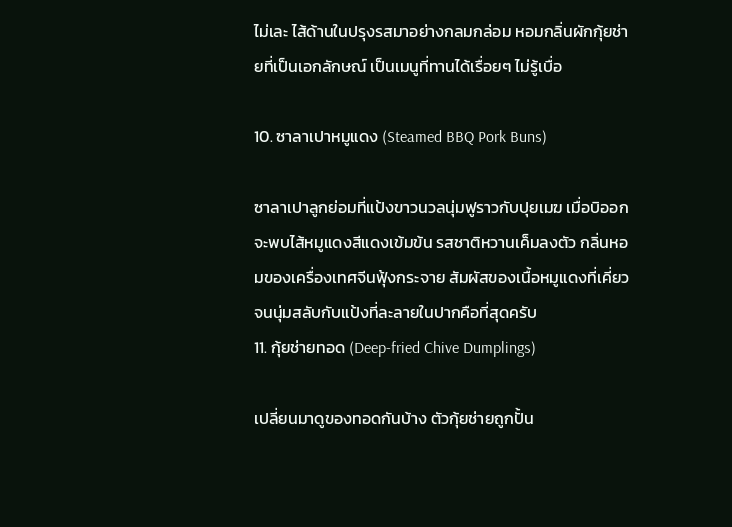ไม่เละ ไส้ด้านในปรุงรสมาอย่างกลมกล่อม หอมกลิ่นผักกุ้ยช่ายที่เป็นเอกลักษณ์ เป็นเมนูที่ทานได้เรื่อยๆ ไม่รู้เบื่อ

10. ซาลาเปาหมูแดง (Steamed BBQ Pork Buns)

ซาลาเปาลูกย่อมที่แป้งขาวนวลนุ่มฟูราวกับปุยเมฆ เมื่อบิออกจะพบไส้หมูแดงสีแดงเข้มข้น รสชาติหวานเค็มลงตัว กลิ่นหอมของเครื่องเทศจีนฟุ้งกระจาย สัมผัสของเนื้อหมูแดงที่เคี่ยวจนนุ่มสลับกับแป้งที่ละลายในปากคือที่สุดครับ
11. กุ้ยช่ายทอด (Deep-fried Chive Dumplings)

เปลี่ยนมาดูของทอดกันบ้าง ตัวกุ้ยช่ายถูกปั้น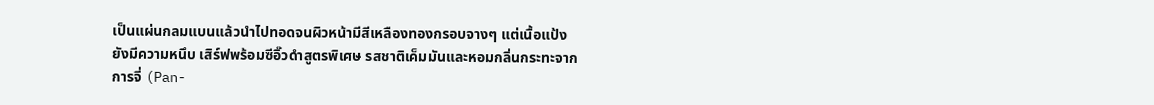เป็นแผ่นกลมแบนแล้วนำไปทอดจนผิวหน้ามีสีเหลืองทองกรอบจางๆ แต่เนื้อแป้งยังมีความหนึบ เสิร์ฟพร้อมซีอิ๊วดำสูตรพิเศษ รสชาติเค็มมันและหอมกลิ่นกระทะจากการจี่ (Pan-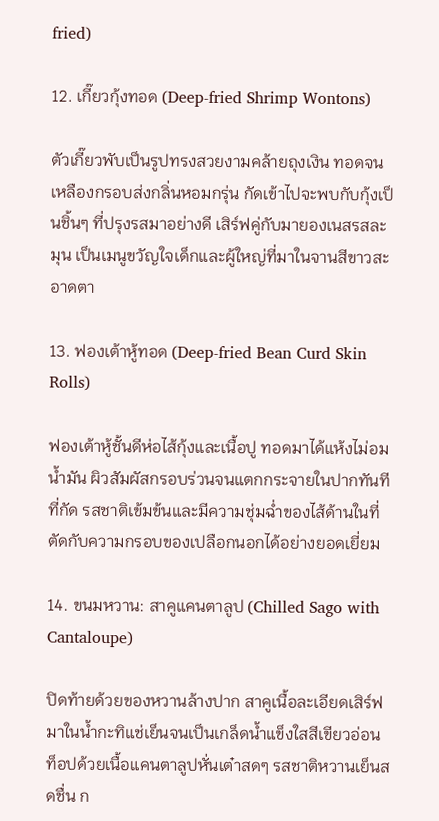fried)

12. เกี๊ยวกุ้งทอด (Deep-fried Shrimp Wontons)

ตัวเกี๊ยวพับเป็นรูปทรงสวยงามคล้ายถุงเงิน ทอดจนเหลืองกรอบส่งกลิ่นหอมกรุ่น กัดเข้าไปจะพบกับกุ้งเป็นชิ้นๆ ที่ปรุงรสมาอย่างดี เสิร์ฟคู่กับมายองเนสรสละมุน เป็นเมนูขวัญใจเด็กและผู้ใหญ่ที่มาในจานสีขาวสะอาดตา

13. ฟองเต้าหู้ทอด (Deep-fried Bean Curd Skin Rolls)

ฟองเต้าหู้ชั้นดีห่อไส้กุ้งและเนื้อปู ทอดมาได้แห้งไม่อมน้ำมัน ผิวสัมผัสกรอบร่วนจนแตกกระจายในปากทันทีที่กัด รสชาติเข้มข้นและมีความชุ่มฉ่ำของไส้ด้านในที่ตัดกับความกรอบของเปลือกนอกได้อย่างยอดเยี่ยม

14. ขนมหวาน: สาคูแคนตาลูป (Chilled Sago with Cantaloupe)

ปิดท้ายด้วยของหวานล้างปาก สาคูเนื้อละเอียดเสิร์ฟมาในน้ำกะทิแช่เย็นจนเป็นเกล็ดน้ำแข็งใสสีเขียวอ่อน ท็อปด้วยเนื้อแคนตาลูปหั่นเต๋าสดๆ รสชาติหวานเย็นสดชื่น ก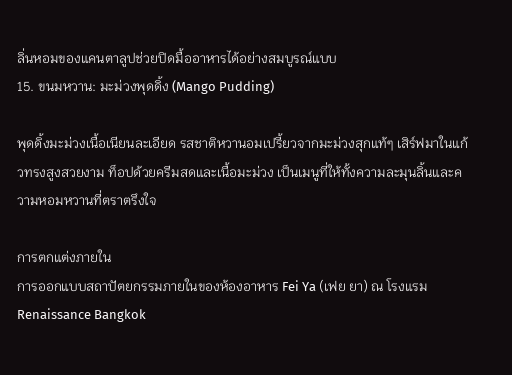ลิ่นหอมของแคนตาลูปช่วยปิดมื้ออาหารได้อย่างสมบูรณ์แบบ
15. ขนมหวาน: มะม่วงพุดดิ้ง (Mango Pudding)

พุดดิ้งมะม่วงเนื้อเนียนละเอียด รสชาติหวานอมเปรี้ยวจากมะม่วงสุกแท้ๆ เสิร์ฟมาในแก้วทรงสูงสวยงาม ท็อปด้วยครีมสดและเนื้อมะม่วง เป็นเมนูที่ให้ทั้งความละมุนลิ้นและความหอมหวานที่ตราตรึงใจ

การตกแต่งภายใน
การออกแบบสถาปัตยกรรมภายในของห้องอาหาร Fei Ya (เฟย ยา) ณ โรงแรม Renaissance Bangkok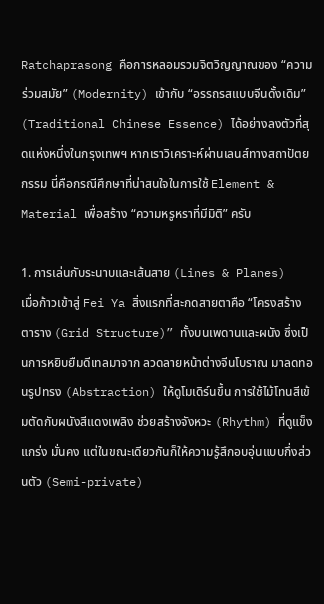Ratchaprasong คือการหลอมรวมจิตวิญญาณของ “ความร่วมสมัย” (Modernity) เข้ากับ “อรรถรสแบบจีนดั้งเดิม” (Traditional Chinese Essence) ได้อย่างลงตัวที่สุดแห่งหนึ่งในกรุงเทพฯ หากเราวิเคราะห์ผ่านเลนส์ทางสถาปัตยกรรม นี่คือกรณีศึกษาที่น่าสนใจในการใช้ Element & Material เพื่อสร้าง “ความหรูหราที่มีมิติ” ครับ

1. การเล่นกับระนาบและเส้นสาย (Lines & Planes)
เมื่อก้าวเข้าสู่ Fei Ya สิ่งแรกที่สะกดสายตาคือ “โครงสร้างตาราง (Grid Structure)” ทั้งบนเพดานและผนัง ซึ่งเป็นการหยิบยืมดีเทลมาจาก ลวดลายหน้าต่างจีนโบราณ มาลดทอนรูปทรง (Abstraction) ให้ดูโมเดิร์นขึ้น การใช้ไม้โทนสีเข้มตัดกับผนังสีแดงเพลิง ช่วยสร้างจังหวะ (Rhythm) ที่ดูแข็งแกร่ง มั่นคง แต่ในขณะเดียวกันก็ให้ความรู้สึกอบอุ่นแบบกึ่งส่วนตัว (Semi-private)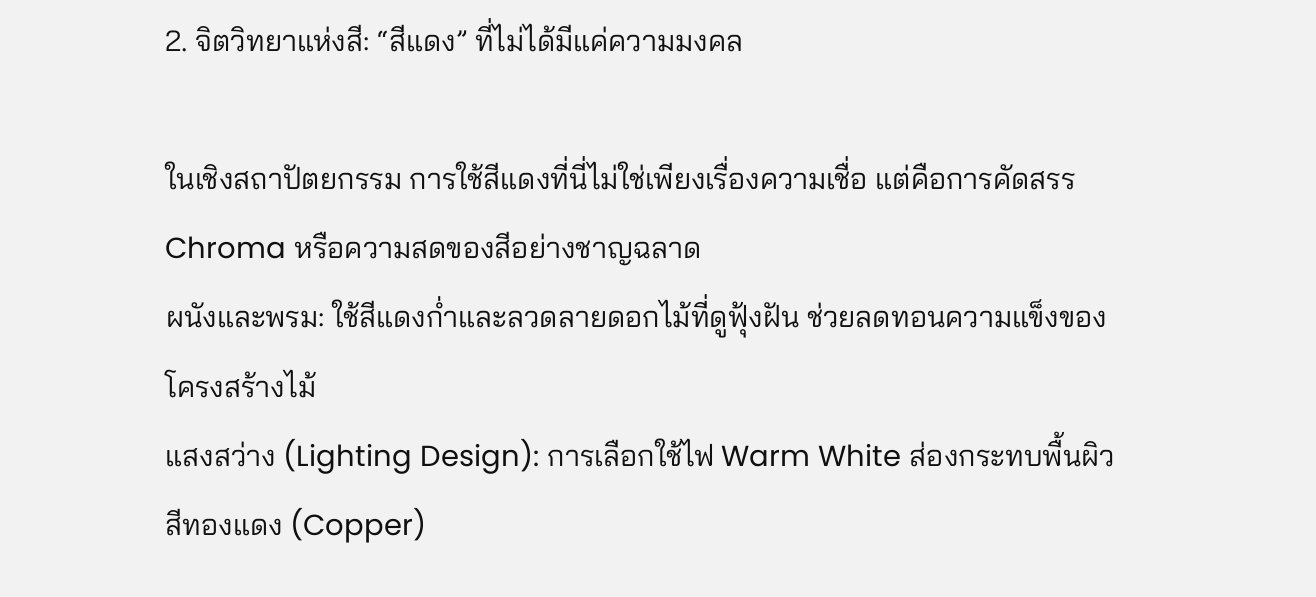2. จิตวิทยาแห่งสี: “สีแดง” ที่ไม่ได้มีแค่ความมงคล

ในเชิงสถาปัตยกรรม การใช้สีแดงที่นี่ไม่ใช่เพียงเรื่องความเชื่อ แต่คือการคัดสรร Chroma หรือความสดของสีอย่างชาญฉลาด
ผนังและพรม: ใช้สีแดงก่ำและลวดลายดอกไม้ที่ดูฟุ้งฝัน ช่วยลดทอนความแข็งของโครงสร้างไม้
แสงสว่าง (Lighting Design): การเลือกใช้ไฟ Warm White ส่องกระทบพื้นผิวสีทองแดง (Copper)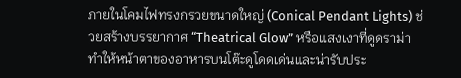ภายในโคมไฟทรงกรวยขนาดใหญ่ (Conical Pendant Lights) ช่วยสร้างบรรยากาศ “Theatrical Glow” หรือแสงเงาที่ดูดราม่า ทำให้หน้าตาของอาหารบนโต๊ะดูโดดเด่นและน่ารับประ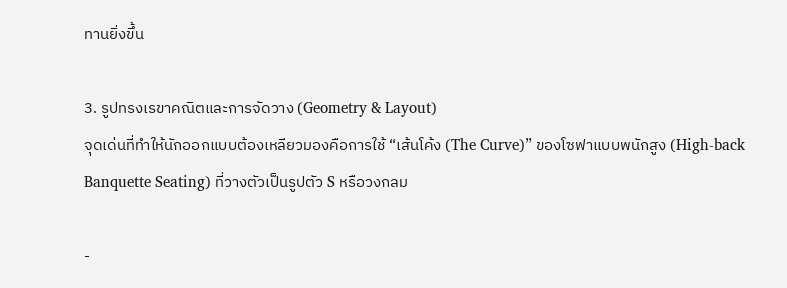ทานยิ่งขึ้น

3. รูปทรงเรขาคณิตและการจัดวาง (Geometry & Layout)
จุดเด่นที่ทำให้นักออกแบบต้องเหลียวมองคือการใช้ “เส้นโค้ง (The Curve)” ของโซฟาแบบพนักสูง (High-back Banquette Seating) ที่วางตัวเป็นรูปตัว S หรือวงกลม

-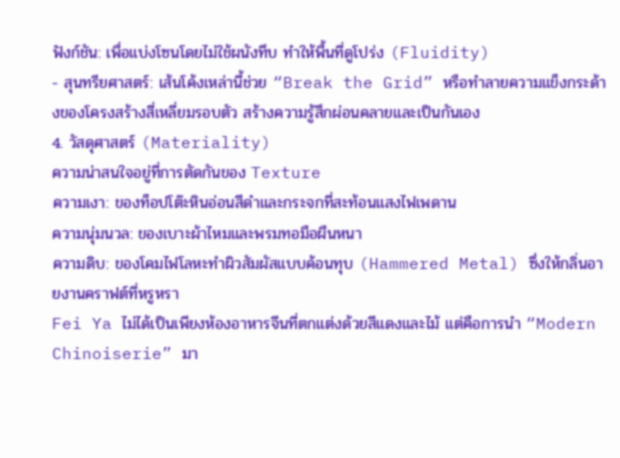ฟังก์ชัน: เพื่อแบ่งโซนโดยไม่ใช้ผนังทึบ ทำให้พื้นที่ดูโปร่ง (Fluidity)
- สุนทรียศาสตร์: เส้นโค้งเหล่านี้ช่วย “Break the Grid” หรือทำลายความแข็งกระด้างของโครงสร้างสี่เหลี่ยมรอบตัว สร้างความรู้สึกผ่อนคลายและเป็นกันเอง
4. วัสดุศาสตร์ (Materiality)
ความน่าสนใจอยู่ที่การตัดกันของ Texture
ความเงา: ของท็อปโต๊ะหินอ่อนสีดำและกระจกที่สะท้อนแสงไฟเพดาน
ความนุ่มนวล: ของเบาะผ้าไหมและพรมทอมือผืนหนา
ความดิบ: ของโคมไฟโลหะทำผิวสัมผัสแบบค้อนทุบ (Hammered Metal) ซึ่งให้กลิ่นอายงานคราฟต์ที่หรูหรา
Fei Ya ไม่ได้เป็นเพียงห้องอาหารจีนที่ตกแต่งด้วยสีแดงและไม้ แต่คือการนำ “Modern Chinoiserie” มา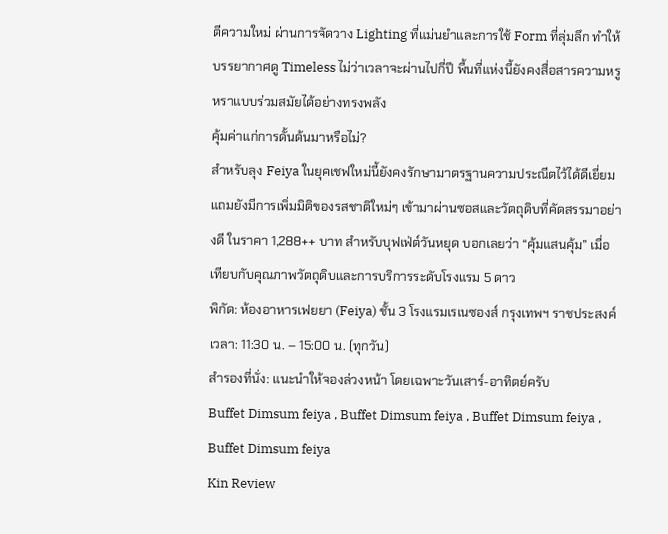ตีความใหม่ ผ่านการจัดวาง Lighting ที่แม่นยำและการใช้ Form ที่ลุ่มลึก ทำให้บรรยากาศดู Timeless ไม่ว่าเวลาจะผ่านไปกี่ปี พื้นที่แห่งนี้ยังคงสื่อสารความหรูหราแบบร่วมสมัยได้อย่างทรงพลัง
คุ้มค่าแก่การดั้นด้นมาหรือไม่?
สำหรับลุง Feiya ในยุคเชฟใหม่นี้ยังคงรักษามาตรฐานความประณีตไว้ได้ดีเยี่ยม แถมยังมีการเพิ่มมิติของรสชาติใหม่ๆ เข้ามาผ่านซอสและวัตถุดิบที่คัดสรรมาอย่างดี ในราคา 1,288++ บาท สำหรับบุฟเฟ่ต์วันหยุด บอกเลยว่า “คุ้มแสนคุ้ม” เมื่อเทียบกับคุณภาพวัตถุดิบและการบริการระดับโรงแรม 5 ดาว
พิกัด: ห้องอาหารเฟยยา (Feiya) ชั้น 3 โรงแรมเรเนซองส์ กรุงเทพฯ ราชประสงค์
เวลา: 11:30 น. – 15:00 น. (ทุกวัน)
สำรองที่นั่ง: แนะนำให้จองล่วงหน้า โดยเฉพาะวันเสาร์-อาทิตย์ครับ
Buffet Dimsum feiya , Buffet Dimsum feiya , Buffet Dimsum feiya , Buffet Dimsum feiya
Kin Review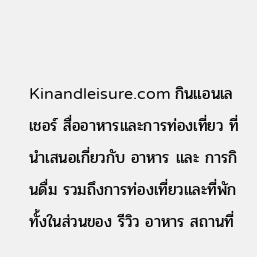Kinandleisure.com กินแอนเลเชอร์ สื่ออาหารและการท่องเที่ยว ที่นำเสนอเกี่ยวกับ อาหาร และ การกินดื่ม รวมถึงการท่องเที่ยวและที่พัก ทั้งในส่วนของ รีวิว อาหาร สถานที่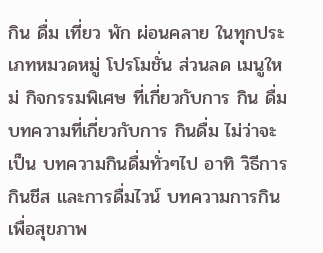กิน ดื่ม เที่ยว พัก ผ่อนคลาย ในทุกประเภทหมวดหมู่ โปรโมชั่น ส่วนลด เมนูใหม่ กิจกรรมพิเศษ ที่เกี่ยวกับการ กิน ดื่ม บทความที่เกี่ยวกับการ กินดื่ม ไม่ว่าจะเป็น บทความกินดื่มทั่วๆไป อาทิ วิธีการ กินชีส และการดื่มไวน์ บทความการกินเพื่อสุขภาพ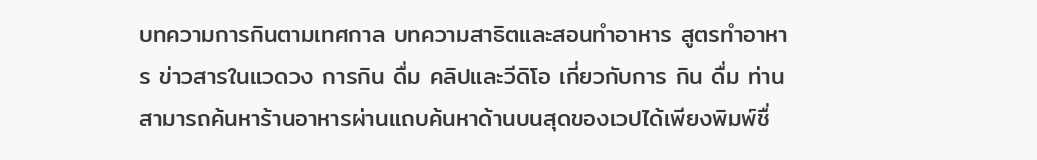บทความการกินตามเทศกาล บทความสาธิตและสอนทำอาหาร สูตรทำอาหาร ข่าวสารในแวดวง การกิน ดื่ม คลิปและวีดิโอ เกี่ยวกับการ กิน ดื่ม ท่านสามารถค้นหาร้านอาหารผ่านแถบค้นหาด้านบนสุดของเวปได้เพียงพิมพ์ชื่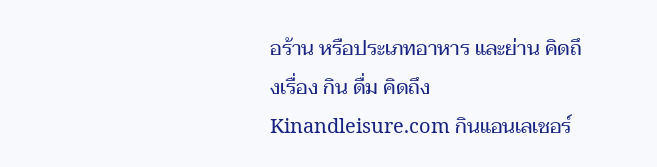อร้าน หรือประเภทอาหาร และย่าน คิดถึงเรื่อง กิน ดื่ม คิดถึง Kinandleisure.com กินแอนเลเชอร์